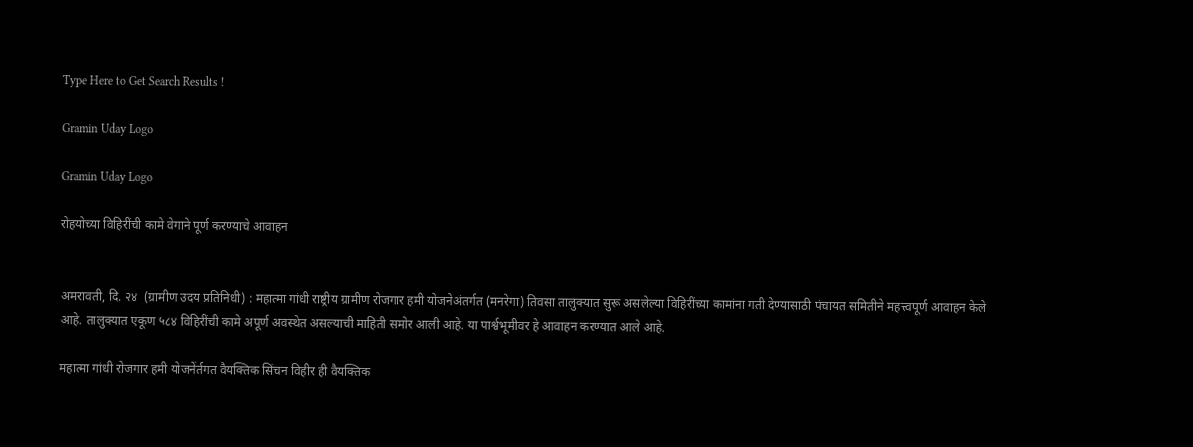Type Here to Get Search Results !

Gramin Uday Logo

Gramin Uday Logo

रोहयोच्या विहिरींची कामे वेगाने पूर्ण करण्याचे आवाहन


अमरावती, दि. २४  (ग्रामीण उदय प्रतिनिधी) : महात्मा गांधी राष्ट्रीय ग्रामीण रोजगार हमी योजनेअंतर्गत (मनरेगा) तिवसा तालुक्यात सुरू असलेल्या विहिरींच्या कामांना गती देण्यासाठी पंचायत समितीने महत्त्वपूर्ण आवाहन केले आहे. तालुक्यात एकूण ५८४ विहिरींची कामे अपूर्ण अवस्थेत असल्याची माहिती समोर आली आहे. या पार्श्वभूमीवर हे आवाहन करण्यात आले आहे.

महात्मा गांधी रोजगार हमी योजनेंर्तगत वैयक्तिक सिंचन विहीर ही वैयक्तिक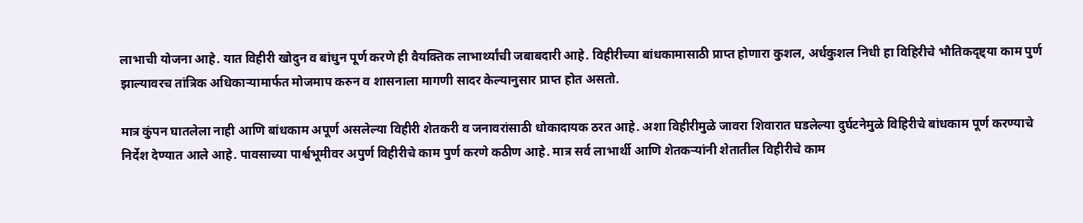लाभाची योजना आहे. यात विहीरी खोदुन व बांधुन पूर्ण करणे ही वैयक्तिक लाभार्थ्यांची जबाबदारी आहे. विहीरीच्या बांधकामासाठी प्राप्त होणारा कुशल, अर्धकुशल निधी हा विहिरीचे भौतिकदृष्ट्या काम पुर्ण झाल्यावरच तांत्रिक अधिकाऱ्यामार्फत मोजमाप करुन व शासनाला मागणी सादर केल्यानुसार प्राप्त होत असतो.

मात्र कुंपन घातलेला नाही आणि बांधकाम अपूर्ण असलेल्या विहीरी शेतकरी व जनावरांसाठी धोकादायक ठरत आहे. अशा विहीरीमुळे जावरा शिवारात घडलेल्या दुर्घटनेमुळे विहिरीचे बांधकाम पूर्ण करण्याचे निर्देश देण्यात आले आहे. पावसाच्या पार्श्वभूमीवर अपुर्ण विहीरीचे काम पुर्ण करणे कठीण आहे. मात्र सर्व लाभार्थी आणि शेतकऱ्यांनी शेतातील विहीरीचे काम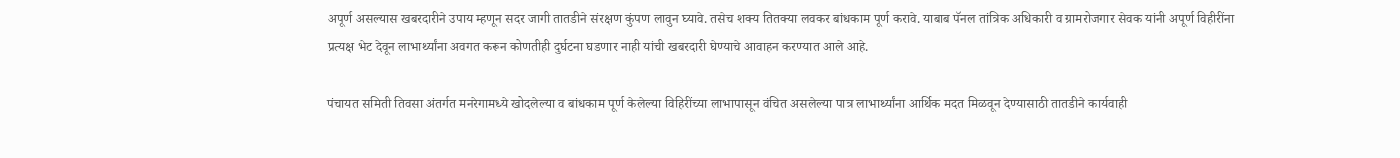अपूर्ण असल्यास खबरदारीने उपाय म्हणून सदर जागी तातडीने संरक्षण कुंपण लावुन घ्यावे. तसेच शक्य तितक्या लवकर बांधकाम पूर्ण करावे. याबाब पॅनल तांत्रिक अधिकारी व ग्रामरोजगार सेवक यांनी अपूर्ण विहीरींना प्रत्यक्ष भेट देवून लाभार्थ्यांना अवगत करून कोणतीही दुर्घटना घडणार नाही यांची खबरदारी घेण्याचे आवाहन करण्यात आले आहे.

पंचायत समिती तिवसा अंतर्गत मनरेगामध्ये खोदलेल्या व बांधकाम पूर्ण केलेल्या विहिरींच्या लाभापासून वंचित असलेल्या पात्र लाभार्थ्यांना आर्थिक मदत मिळवून देण्यासाठी तातडीने कार्यवाही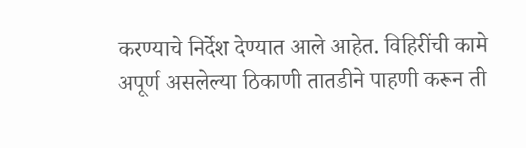करण्याचे निर्देश देण्यात आले आहेत. विहिरींची कामे अपूर्ण असलेल्या ठिकाणी तातडीने पाहणी करून ती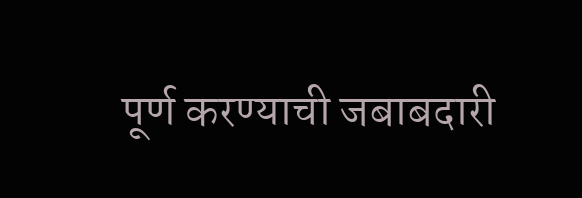पूर्ण करण्याची जबाबदारी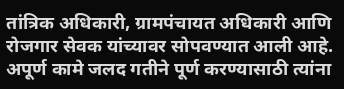तांत्रिक अधिकारी, ग्रामपंचायत अधिकारी आणि रोजगार सेवक यांच्यावर सोपवण्यात आली आहे. अपूर्ण कामे जलद गतीने पूर्ण करण्यासाठी त्यांना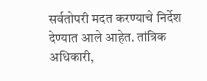सर्वतोपरी मदत करण्याचे निर्देश देण्यात आले आहेत. तांत्रिक अधिकारी,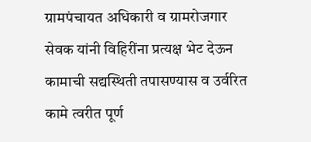ग्रामपंचायत अधिकारी व ग्रामरोजगार सेवक यांनी विहिरींना प्रत्यक्ष भेट देऊन कामाची सद्यस्थिती तपासण्यास व उर्वरित कामे त्वरीत पूर्ण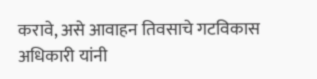करावे, असे आवाहन तिवसाचे गटविकास अधिकारी यांनी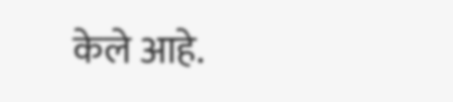केले आहे.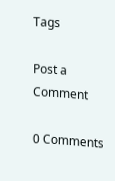Tags

Post a Comment

0 Comments